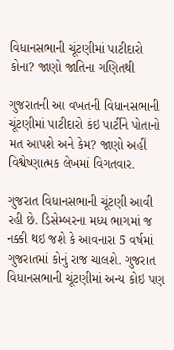વિધાનસભાની ચૂંટણીમાં પાટીદારો કોના? જાણો જાતિના ગણિતથી

ગુજરાતની આ વખતની વિધાનસભાની ચૂંટણીમાં પાટીદારો કંઇ પાર્ટીને પોતાનો મત આપશે અને કેમ? જાણો અહીં વિશ્વેષ્ણાત્મક લેખમાં વિગતવાર.

ગુજરાત વિધાનસભાની ચૂંટણી આવી રહી છે. ડિસેમ્બરના મધ્ય ભાગમાં જ નક્કી થઇ જશે કે આવનારા 5 વર્ષમાં ગુજરાતમાં કોનું રાજ ચાલશે. ગુજરાત વિધાનસભાની ચૂંટણીમાં અન્ય કોઇ પણ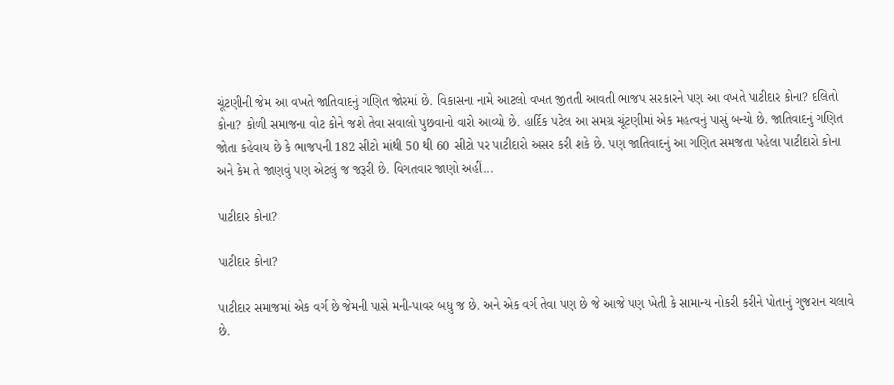ચૂંટણીની જેમ આ વખતે જાતિવાદનું ગણિત જોરમાં છે. વિકાસના નામે આટલો વખત જીતતી આવતી ભાજપ સરકારને પણ આ વખતે પાટીદાર કોના? દલિતો કોના? કોળી સમાજના વોટ કોને જશે તેવા સવાલો પુછવાનો વારો આવ્યો છે. હાર્દિક પટેલ આ સમગ્ર ચૂંટણીમાં એક મહત્વનું પાસું બન્યો છે. જાતિવાદનું ગણિત જોતા કહેવાય છે કે ભાજપની 182 સીટો માંથી 50 થી 60 સીટો પર પાટીદારો અસર કરી શકે છે. પણ જાતિવાદનું આ ગણિત સમજતા પહેલા પાટીદારો કોના અને કેમ તે જાણવું પણ એટલું જ જરૂરી છે. વિગતવાર જાણો અહીં...

પાટીદાર કોના?

પાટીદાર કોના?

પાટીદાર સમાજમાં એક વર્ગ છે જેમની પાસે મની-પાવર બધુ જ છે. અને એક વર્ગ તેવા પણ છે જે આજે પણ ખેતી કે સામાન્ય નોકરી કરીને પોતાનું ગુજરાન ચલાવે છે.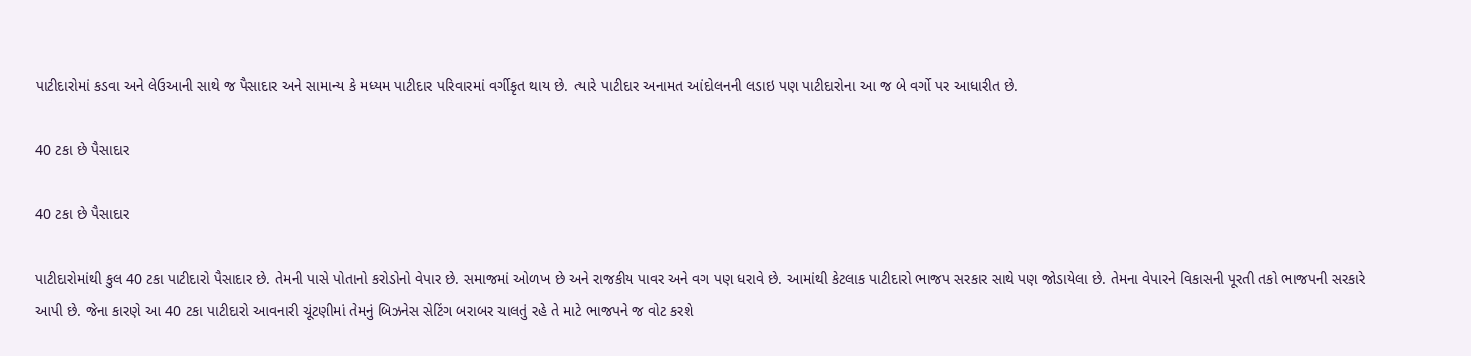પાટીદારોમાં કડવા અને લેઉઆની સાથે જ પૈસાદાર અને સામાન્ય કે મધ્યમ પાટીદાર પરિવારમાં વર્ગીકૃત થાય છે. ત્યારે પાટીદાર અનામત આંદોલનની લડાઇ પણ પાટીદારોના આ જ બે વર્ગો પર આધારીત છે.

40 ટકા છે પૈસાદાર

40 ટકા છે પૈસાદાર

પાટીદારોમાંથી કુલ 40 ટકા પાટીદારો પૈસાદાર છે. તેમની પાસે પોતાનો કરોડોનો વેપાર છે. સમાજમાં ઓળખ છે અને રાજકીય પાવર અને વગ પણ ધરાવે છે. આમાંથી કેટલાક પાટીદારો ભાજપ સરકાર સાથે પણ જોડાયેલા છે. તેમના વેપારને વિકાસની પૂરતી તકો ભાજપની સરકારે આપી છે. જેના કારણે આ 40 ટકા પાટીદારો આવનારી ચૂંટણીમાં તેમનું બિઝનેસ સેટિંગ બરાબર ચાલતું રહે તે માટે ભાજપને જ વોટ કરશે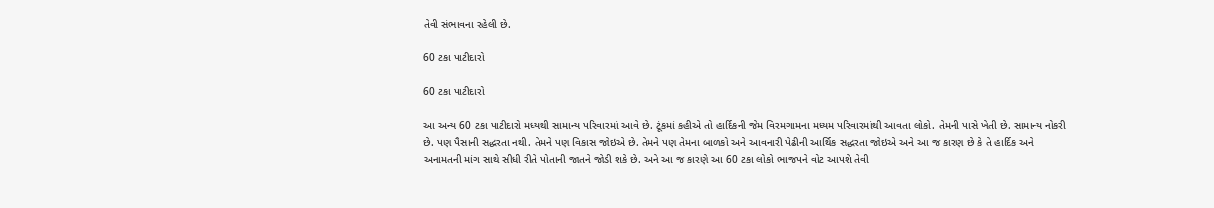તેવી સંભાવના રહેલી છે.

60 ટકા પાટીદારો

60 ટકા પાટીદારો

આ અન્ય 60 ટકા પાટીદારો મધ્યથી સામાન્ય પરિવારમાં આવે છે. ટૂંકમાં કહીએ તો હાર્દિકની જેમ વિરમગામના મધ્યમ પરિવારમાંથી આવતા લોકો. તેમની પાસે ખેતી છે. સામાન્ય નોકરી છે. પણ પૈસાની સદ્ધરતા નથી. તેમને પણ વિકાસ જોઇએ છે. તેમને પણ તેમના બાળકો અને આવનારી પેઢીની આર્થિક સદ્ધરતા જોઇએ અને આ જ કારણ છે કે તે હાર્દિક અને અનામતની માંગ સાથે સીધી રીતે પોતાની જાતને જોડી શકે છે. અને આ જ કારણે આ 60 ટકા લોકો ભાજપને વોટ આપશે તેવી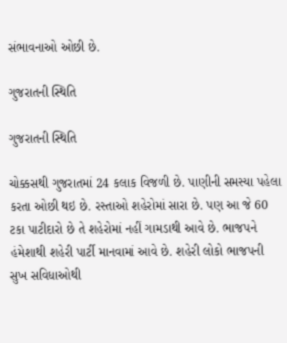સંભાવનાઓ ઓછી છે.

ગુજરાતની સ્થિતિ

ગુજરાતની સ્થિતિ

ચોક્કસથી ગુજરાતમાં 24 કલાક વિજળી છે. પાણીની સમસ્યા પહેલા કરતા ઓછી થઇ છે. રસ્તાઓ શહેરોમાં સારા છે. પણ આ જે 60 ટકા પાટીદારો છે તે શહેરોમાં નહીં ગામડાથી આવે છે. ભાજપને હંમેશાથી શહેરી પાર્ટી માનવામાં આવે છે. શહેરી લોકો ભાજપની સુખ સવિધાઓથી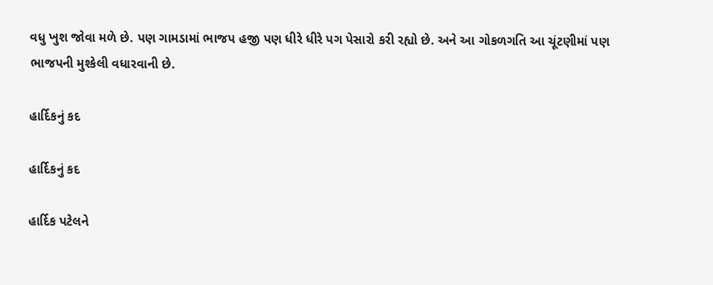વધુ ખુશ જોવા મળે છે. પણ ગામડામાં ભાજપ હજી પણ ધીરે ધીરે પગ પેસારો કરી રહ્યો છે. અને આ ગોકળગતિ આ ચૂંટણીમાં પણ ભાજપની મુશ્કેલી વધારવાની છે.

હાર્દિકનું કદ

હાર્દિકનું કદ

હાર્દિક પટેલને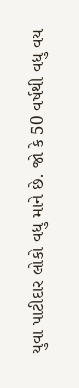યુવા પાટીદાર લોકો વધુ માને છે. જો કે 50 વર્ષથી વધુ વય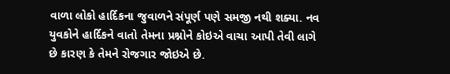વાળા લોકો હાર્દિકના જુવાળને સંપૂર્ણ પણે સમજી નથી શક્યા. નવ યુવકોને હાર્દિકને વાતો તેમના પ્રશ્નોને કોઇએ વાચા આપી તેવી લાગે છે કારણ કે તેમને રોજગાર જોઇએ છે.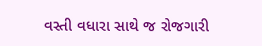વસ્તી વધારા સાથે જ રોજગારી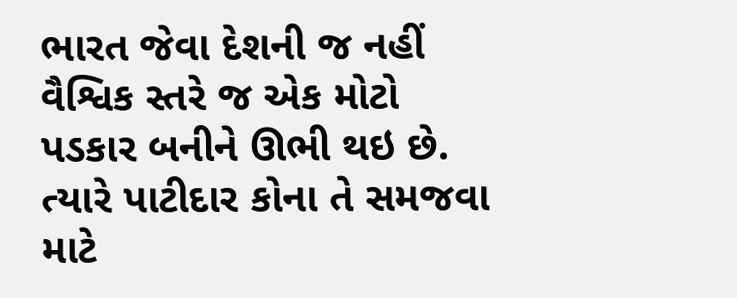ભારત જેવા દેશની જ નહીં વૈશ્વિક સ્તરે જ એક મોટો પડકાર બનીને ઊભી થઇ છે. ત્યારે પાટીદાર કોના તે સમજવા માટે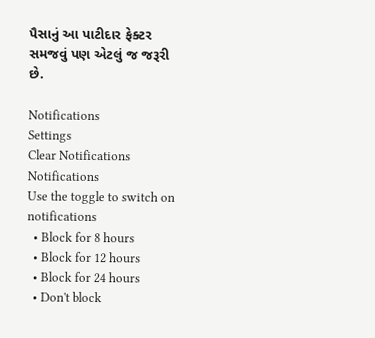પૈસાનું આ પાટીદાર ફેક્ટર સમજવું પણ એટલું જ જરૂરી છે.

Notifications
Settings
Clear Notifications
Notifications
Use the toggle to switch on notifications
  • Block for 8 hours
  • Block for 12 hours
  • Block for 24 hours
  • Don't block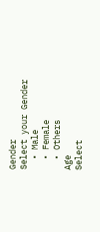Gender
Select your Gender
  • Male
  • Female
  • Others
Age
Select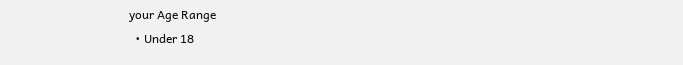your Age Range
  • Under 18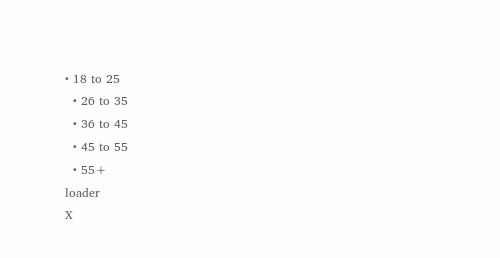• 18 to 25
  • 26 to 35
  • 36 to 45
  • 45 to 55
  • 55+
loader
X